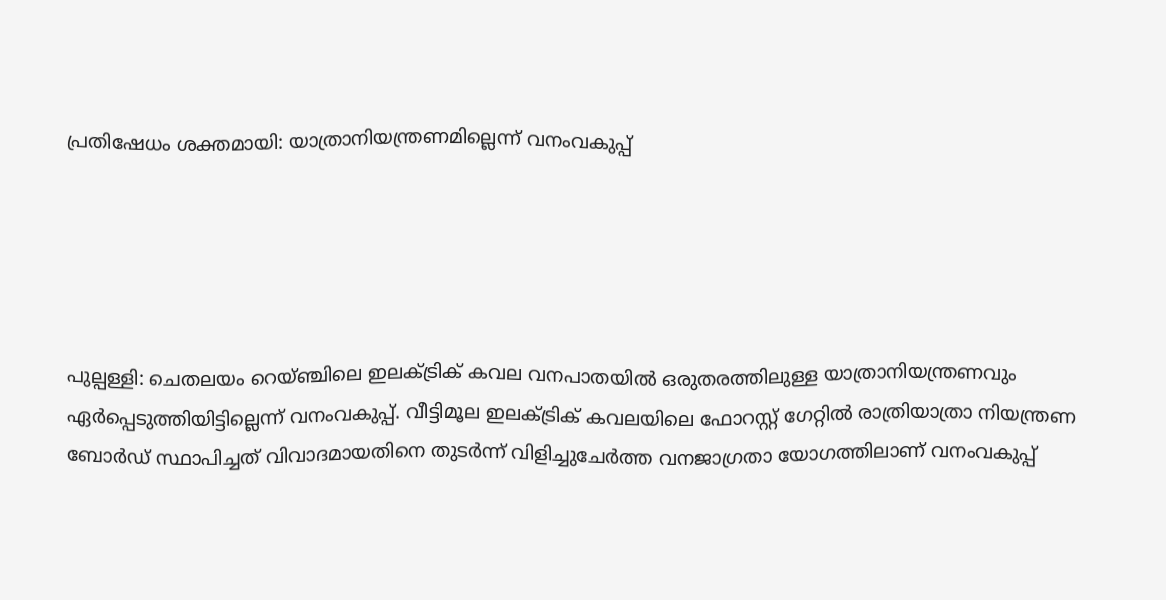പ്രതിഷേധം ശക്തമായി: യാത്രാനിയന്ത്രണമില്ലെന്ന് വനംവകുപ്പ്





പുല്പള്ളി: ചെതലയം റെയ്ഞ്ചിലെ ഇലക്‌ട്രിക് കവല വനപാതയില്‍ ഒരുതരത്തിലുള്ള യാത്രാനിയന്ത്രണവും ഏര്‍പ്പെടുത്തിയിട്ടില്ലെന്ന് വനംവകുപ്പ്. വീട്ടിമൂല ഇലക്‌ട്രിക് കവലയിലെ ഫോറസ്റ്റ് ഗേറ്റില്‍ രാത്രിയാത്രാ നിയന്ത്രണ ബോര്‍ഡ് സ്ഥാപിച്ചത് വിവാദമായതിനെ തുടര്‍ന്ന് വിളിച്ചുചേര്‍ത്ത വനജാഗ്രതാ യോഗത്തിലാണ് വനംവകുപ്പ്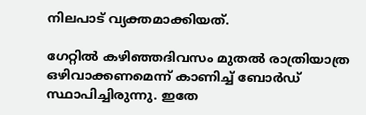നിലപാട് വ്യക്തമാക്കിയത്.

ഗേറ്റില്‍ കഴിഞ്ഞദിവസം മുതല്‍ രാത്രിയാത്ര ഒഴിവാക്കണമെന്ന് കാണിച്ച്‌ ബോര്‍ഡ് സ്ഥാപിച്ചിരുന്നു. ഇതേ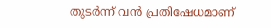തുടര്‍ന്ന് വന്‍ പ്രതിഷേധമാണ്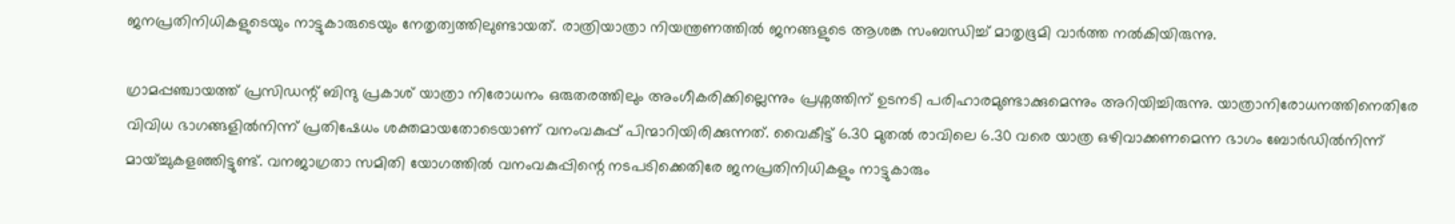ജനപ്രതിനിധികളുടെയും നാട്ടുകാരുടെയും നേതൃത്വത്തിലുണ്ടായത്. രാത്രിയാത്രാ നിയന്ത്രണത്തില്‍ ജനങ്ങളുടെ ആശങ്ക സംബന്ധിച്ച്‌ മാതൃഭൂമി വാര്‍ത്ത നല്‍കിയിരുന്നു.

ഗ്രാമപ്പഞ്ചായത്ത് പ്രസിഡന്റ് ബിന്ദു പ്രകാശ് യാത്രാ നിരോധനം ഒരുതരത്തിലും അംഗീകരിക്കില്ലെന്നും പ്രശ്നത്തിന് ഉടനടി പരിഹാരമുണ്ടാക്കുമെന്നും അറിയിച്ചിരുന്നു. യാത്രാനിരോധനത്തിനെതിരേ വിവിധ ഭാഗങ്ങളില്‍നിന്ന് പ്രതിഷേധം ശക്തമായതോടെയാണ് വനംവകുപ്പ് പിന്മാറിയിരിക്കുന്നത്. വൈകീട്ട് 6.30 മുതല്‍ രാവിലെ 6.30 വരെ യാത്ര ഒഴിവാക്കണമെന്ന ഭാഗം ബോര്‍ഡില്‍നിന്ന് മായ്ച്ചുകളഞ്ഞിട്ടുണ്ട്. വനജാഗ്രതാ സമിതി യോഗത്തില്‍ വനംവകുപ്പിന്റെ നടപടിക്കെതിരേ ജനപ്രതിനിധികളും നാട്ടുകാരും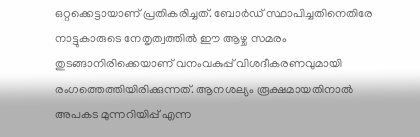ഒറ്റക്കെട്ടായാണ് പ്രതികരിച്ചത്. ബോര്‍ഡ് സ്ഥാപിച്ചതിനെതിരേ നാട്ടുകാരുടെ നേതൃത്വത്തില്‍ ഈ ആഴ്ച സമരം തുടങ്ങാനിരിക്കെയാണ് വനംവകുപ്പ് വിശദീകരണവുമായി രംഗത്തെത്തിയിരിക്കുന്നത്. ആനശല്യം രൂക്ഷമായതിനാല്‍ അപകട മുന്നറിയിപ്പ് എന്ന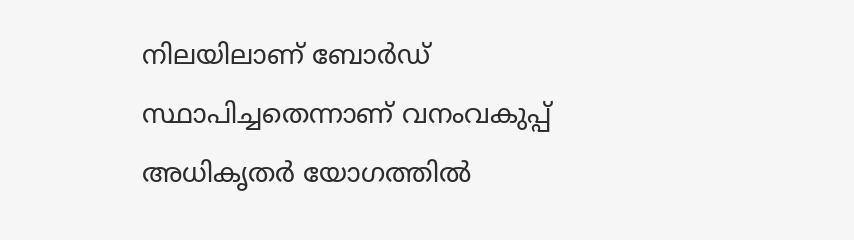നിലയിലാണ് ബോര്‍ഡ് സ്ഥാപിച്ചതെന്നാണ് വനംവകുപ്പ് അധികൃതര്‍ യോഗത്തില്‍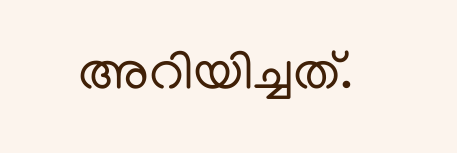അറിയിച്ചത്.